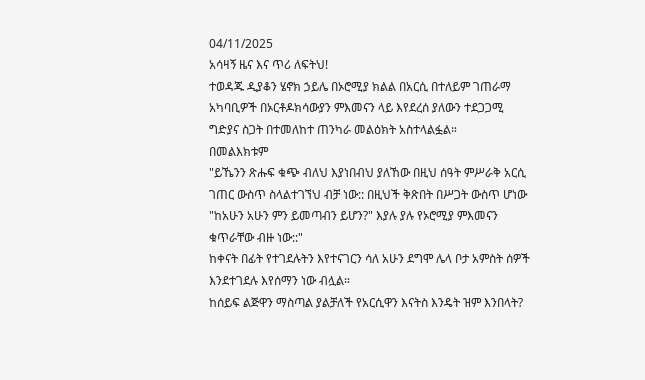04/11/2025
አሳዛኝ ዜና እና ጥሪ ለፍትህ!
ተወዳጁ ዲያቆን ሄኖክ ኃይሌ በኦሮሚያ ክልል በአርሲ በተለይም ገጠራማ አካባቢዎች በኦርቶዶክሳውያን ምእመናን ላይ እየደረሰ ያለውን ተደጋጋሚ ግድያና ስጋት በተመለከተ ጠንካራ መልዕክት አስተላልፏል።
በመልእክቱም
"ይኼንን ጽሑፍ ቁጭ ብለህ እያነበብህ ያለኸው በዚህ ሰዓት ምሥራቅ አርሲ ገጠር ውስጥ ስላልተገኘህ ብቻ ነው:: በዚህች ቅጽበት በሥጋት ውስጥ ሆነው "ከአሁን አሁን ምን ይመጣብን ይሆን?" እያሉ ያሉ የኦሮሚያ ምእመናን ቁጥራቸው ብዙ ነው::"
ከቀናት በፊት የተገደሉትን እየተናገርን ሳለ አሁን ደግሞ ሌላ ቦታ አምስት ሰዎች እንደተገደሉ እየሰማን ነው ብሏል።
ከሰይፍ ልጅዋን ማስጣል ያልቻለች የአርሲዋን እናትስ እንዴት ዝም እንበላት?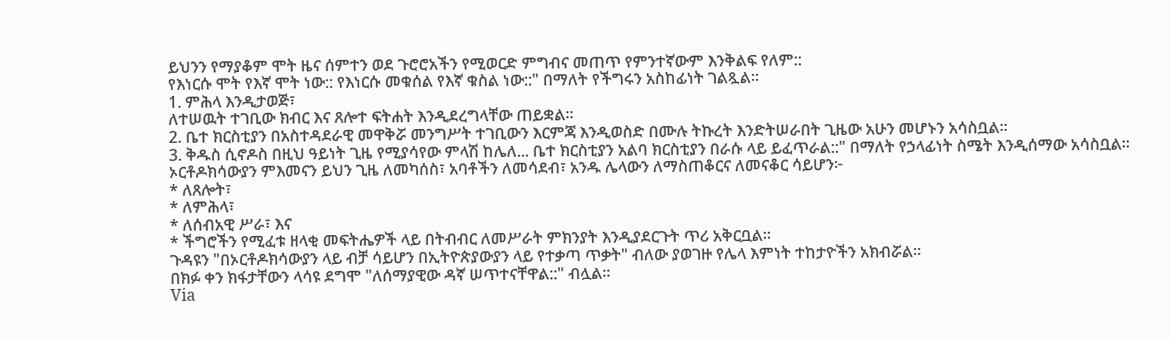ይህንን የማያቆም ሞት ዜና ሰምተን ወደ ጉሮሮአችን የሚወርድ ምግብና መጠጥ የምንተኛውም እንቅልፍ የለም::
የእነርሱ ሞት የእኛ ሞት ነው:: የእነርሱ መቁሰል የእኛ ቁስል ነው::" በማለት የችግሩን አስከፊነት ገልጿል።
1. ምሕላ እንዲታወጅ፣
ለተሠዉት ተገቢው ክብር እና ጸሎተ ፍትሐት እንዲደረግላቸው ጠይቋል።
2. ቤተ ክርስቲያን በአስተዳደራዊ መዋቅሯ መንግሥት ተገቢውን እርምጃ እንዲወስድ በሙሉ ትኩረት እንድትሠራበት ጊዜው አሁን መሆኑን አሳስቧል።
3. ቅዱስ ሲኖዶስ በዚህ ዓይነት ጊዜ የሚያሳየው ምላሽ ከሌለ... ቤተ ክርስቲያን አልባ ክርስቲያን በራሱ ላይ ይፈጥራል::" በማለት የኃላፊነት ስሜት እንዲሰማው አሳስቧል።
ኦርቶዶክሳውያን ምእመናን ይህን ጊዜ ለመካሰስ፣ አባቶችን ለመሳደብ፣ አንዱ ሌላውን ለማስጠቆርና ለመናቆር ሳይሆን፦
* ለጸሎት፣
* ለምሕላ፣
* ለሰብአዊ ሥራ፣ እና
* ችግሮችን የሚፈቱ ዘላቂ መፍትሔዎች ላይ በትብብር ለመሥራት ምክንያት እንዲያደርጉት ጥሪ አቅርቧል።
ጉዳዩን "በኦርቶዶክሳውያን ላይ ብቻ ሳይሆን በኢትዮጵያውያን ላይ የተቃጣ ጥቃት" ብለው ያወገዙ የሌላ እምነት ተከታዮችን አክብሯል።
በክፉ ቀን ክፋታቸውን ላሳዩ ደግሞ "ለሰማያዊው ዳኛ ሠጥተናቸዋል::" ብሏል።
Via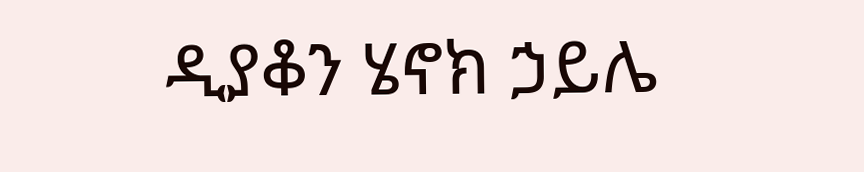ዲያቆን ሄኖክ ኃይሌ